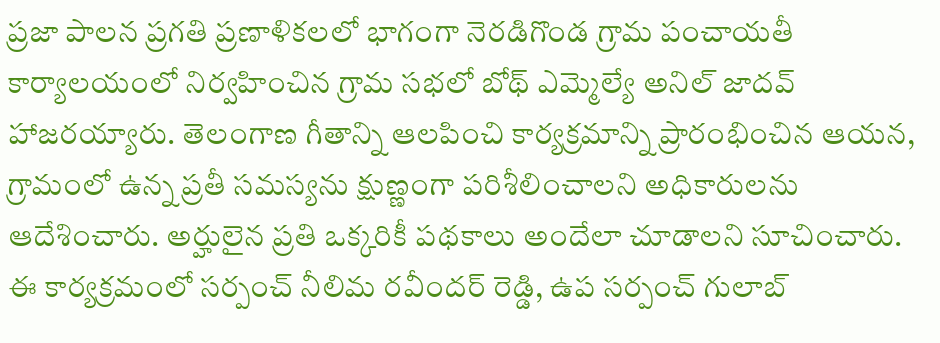ప్రజా పాలన ప్రగతి ప్రణాళికలలో భాగంగా నెరడిగొండ గ్రామ పంచాయతీ కార్యాలయంలో నిర్వహించిన గ్రామ సభలో బోథ్ ఎమ్మెల్యే అనిల్ జాదవ్ హాజరయ్యారు. తెలంగాణ గీతాన్ని ఆలపించి కార్యక్రమాన్ని ప్రారంభించిన ఆయన, గ్రామంలో ఉన్న ప్రతీ సమస్యను క్షుణ్ణంగా పరిశీలించాలని అధికారులను ఆదేశించారు. అర్హులైన ప్రతి ఒక్కరికీ పథకాలు అందేలా చూడాలని సూచించారు. ఈ కార్యక్రమంలో సర్పంచ్ నీలిమ రవీందర్ రెడ్డి, ఉప సర్పంచ్ గులాబ్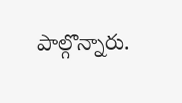పాల్గొన్నారు.